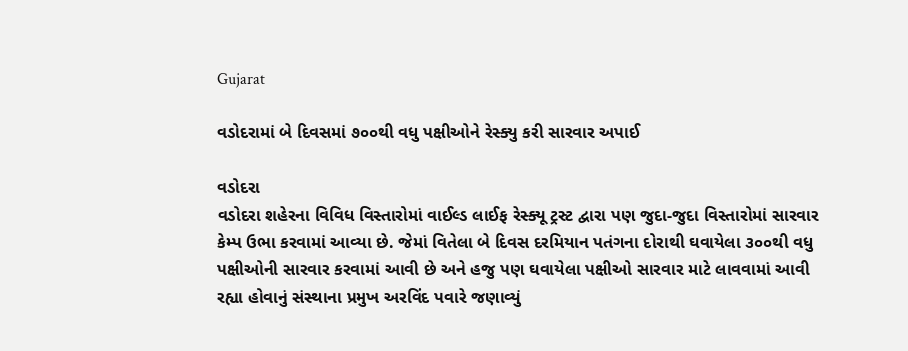Gujarat

વડોદરામાં બે દિવસમાં ૭૦૦થી વધુ પક્ષીઓને રેસ્ક્યુ કરી સારવાર અપાઈ

વડોદરા
વડોદરા શહેરના વિવિધ વિસ્તારોમાં વાઈલ્ડ લાઈફ રેસ્ક્યૂ ટ્રસ્ટ દ્વારા પણ જુદા-જુદા વિસ્તારોમાં સારવાર કેમ્પ ઉભા કરવામાં આવ્યા છે. જેમાં વિતેલા બે દિવસ દરમિયાન પતંગના દોરાથી ઘવાયેલા ૩૦૦થી વધુ પક્ષીઓની સારવાર કરવામાં આવી છે અને હજુ પણ ઘવાયેલા પક્ષીઓ સારવાર માટે લાવવામાં આવી રહ્યા હોવાનું સંસ્થાના પ્રમુખ અરવિંદ પવારે જણાવ્યું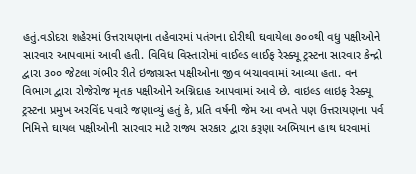હતું.વડોદરા શહેરમાં ઉત્તરાયણના તહેવારમાં પતંગના દોરીથી ઘવાયેલા ૭૦૦થી વધુ પક્ષીઓને સારવાર આપવામાં આવી હતી. વિવિધ વિસ્તારોમાં વાઈલ્ડ લાઈફ રેસ્ક્યૂ ટ્રસ્ટના સારવાર કેન્દ્રો દ્વારા ૩૦૦ જેટલા ગંભીર રીતે ઇજાગ્રસ્ત પક્ષીઓના જીવ બચાવવામાં આવ્યા હતા. વન વિભાગ દ્વારા રોજેરોજ મૃતક પક્ષીઓને અગ્નિદાહ આપવામાં આવે છે. વાઇલ્ડ લાઇફ રેસ્ક્યૂ ટ્રસ્ટના પ્રમુખ અરવિંદ પવારે જણાવ્યું હતું કે, પ્રતિ વર્ષની જેમ આ વખતે પણ ઉત્તરાયણના પર્વ નિમિત્તે ઘાયલ પક્ષીઓની સારવાર માટે રાજ્ય સરકાર દ્વારા કરૂણા અભિયાન હાથ ધરવામાં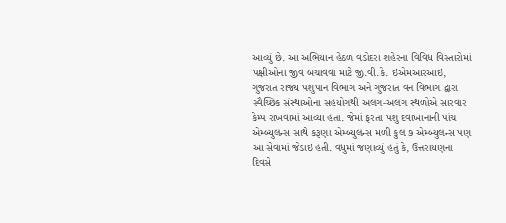આવ્યું છે. આ અભિયાન હેઠળ વડોદરા શહેરના વિવિધ વિસ્તારોમાં પક્ષીઓના જીવ બચાવવા માટે જી.વી.કે. ઇએમઆરઆઇ, ગુજરાત રાજ્ય પશુપાન વિભાગ અને ગુજરાત વન વિભાગ દ્વારા સ્વૈચ્છિક સંસ્થાઓના સહયોગથી અલગ-અલગ સ્થળોએ સારવાર કેમ્પ રાખવામાં આવ્યા હતા. જેમાં ફરતા પશુ દવાખાનાની પાંચ એમ્બ્યુલન્સ સાથે કરૂણા એમ્બ્યુલન્સ મળી કુલ ૭ એમ્બ્યુલન્સ પણ આ સેવામાં જેડાઇ હતી. વધુમાં જણાવ્યું હતું કે, ઉત્તરાયણના દિવસે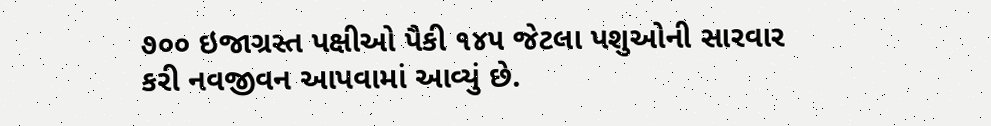૭૦૦ ઇજાગ્રસ્ત પક્ષીઓ પૈકી ૧૪૫ જેટલા પશુઓની સારવાર કરી નવજીવન આપવામાં આવ્યું છે.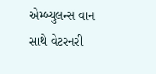એમ્બ્યુલન્સ વાન સાથે વેટરનરી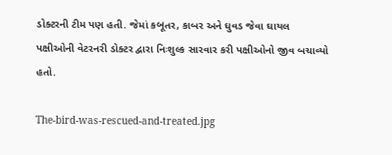ડોક્ટરની ટીમ પણ હતી. જેમાં કબૂતર, કાબર અને ઘુવડ જેવા ઘાયલ પક્ષીઓની વેટરનરી ડોક્ટર દ્વારા નિઃશુલ્ક સારવાર કરી પક્ષીઓનો જીવ બચાવ્યો હતો.

The-bird-was-rescued-and-treated.jpg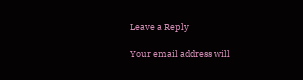Leave a Reply

Your email address will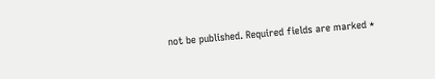not be published. Required fields are marked *